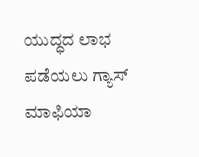ಯುದ್ಧದ ಲಾಭ ಪಡೆಯಲು ಗ್ಯಾಸ್ ಮಾಫಿಯಾ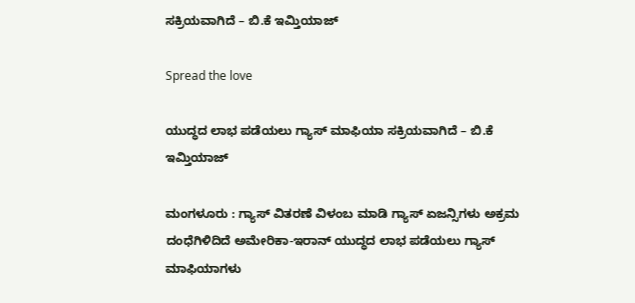ಸಕ್ರಿಯವಾಗಿದೆ – ಬಿ.ಕೆ ಇಮ್ತಿಯಾಜ್

Spread the love

ಯುದ್ಧದ ಲಾಭ ಪಡೆಯಲು ಗ್ಯಾಸ್ ಮಾಫಿಯಾ ಸಕ್ರಿಯವಾಗಿದೆ – ಬಿ.ಕೆ ಇಮ್ತಿಯಾಜ್

ಮಂಗಳೂರು : ಗ್ಯಾಸ್ ವಿತರಣೆ ವಿಳಂಬ ಮಾಡಿ ಗ್ಯಾಸ್ ಏಜನ್ಸಿಗಳು ಅಕ್ರಮ ದಂಧೆಗಿಳಿದಿದೆ ಅಮೇರಿಕಾ-ಇರಾನ್ ಯುದ್ಧದ ಲಾಭ ಪಡೆಯಲು ಗ್ಯಾಸ್ ಮಾಫಿಯಾಗಳು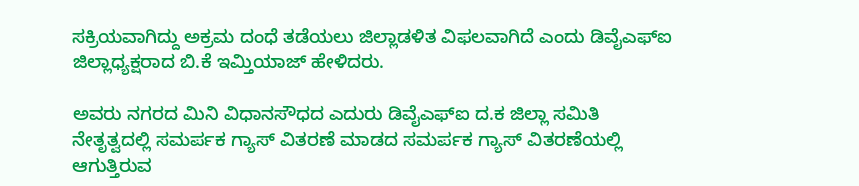ಸಕ್ರಿಯವಾಗಿದ್ದು ಅಕ್ರಮ ದಂಧೆ ತಡೆಯಲು ಜಿಲ್ಲಾಡಳಿತ ವಿಫಲವಾಗಿದೆ ಎಂದು ಡಿವೈಎಫ್ಐ ಜಿಲ್ಲಾಧ್ಯಕ್ಷರಾದ ಬಿ.ಕೆ ಇಮ್ತಿಯಾಜ್ ಹೇಳಿದರು.

ಅವರು ನಗರದ ಮಿನಿ ವಿಧಾನಸೌಧದ ಎದುರು ಡಿವೈಎಫ್ಐ ದ.ಕ ಜಿಲ್ಲಾ ಸಮಿತಿ ನೇತೃತ್ವದಲ್ಲಿ ಸಮರ್ಪಕ ಗ್ಯಾಸ್ ವಿತರಣೆ ಮಾಡದ ಸಮರ್ಪಕ ಗ್ಯಾಸ್ ವಿತರಣೆಯಲ್ಲಿ ಆಗುತ್ತಿರುವ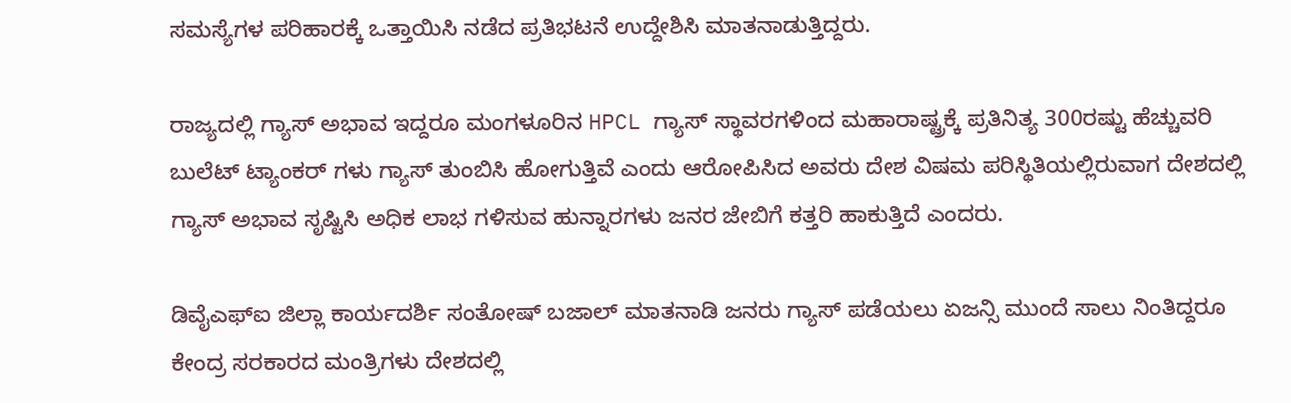ಸಮಸ್ಯೆಗಳ ಪರಿಹಾರಕ್ಕೆ ಒತ್ತಾಯಿಸಿ ನಡೆದ ಪ್ರತಿಭಟನೆ ಉದ್ದೇಶಿಸಿ ಮಾತನಾಡುತ್ತಿದ್ದರು.

ರಾಜ್ಯದಲ್ಲಿ ಗ್ಯಾಸ್ ಅಭಾವ ಇದ್ದರೂ ಮಂಗಳೂರಿನ HPCL ಗ್ಯಾಸ್ ಸ್ಥಾವರಗಳಿಂದ ಮಹಾರಾಷ್ಟ್ರಕ್ಕೆ ಪ್ರತಿನಿತ್ಯ 300ರಷ್ಟು ಹೆಚ್ಚುವರಿ ಬುಲೆಟ್ ಟ್ಯಾಂಕರ್ ಗಳು ಗ್ಯಾಸ್ ತುಂಬಿಸಿ ಹೋಗುತ್ತಿವೆ ಎಂದು ಆರೋಪಿಸಿದ ಅವರು ದೇಶ ವಿಷಮ ಪರಿಸ್ಥಿತಿಯಲ್ಲಿರುವಾಗ ದೇಶದಲ್ಲಿ ಗ್ಯಾಸ್ ಅಭಾವ ಸೃಷ್ಟಿಸಿ ಅಧಿಕ ಲಾಭ ಗಳಿಸುವ ಹುನ್ನಾರಗಳು ಜನರ ಜೇಬಿಗೆ ಕತ್ತರಿ ಹಾಕುತ್ತಿದೆ ಎಂದರು.

ಡಿವೈಎಫ್ಐ ಜಿಲ್ಲಾ ಕಾರ್ಯದರ್ಶಿ ಸಂತೋಷ್ ಬಜಾಲ್ ಮಾತನಾಡಿ ಜನರು ಗ್ಯಾಸ್ ಪಡೆಯಲು ಏಜನ್ಸಿ ಮುಂದೆ ಸಾಲು ನಿಂತಿದ್ದರೂ ಕೇಂದ್ರ ಸರಕಾರದ ಮಂತ್ರಿಗಳು ದೇಶದಲ್ಲಿ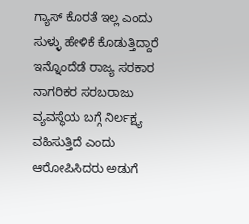ಗ್ಯಾಸ್ ಕೊರತೆ ಇಲ್ಲ ಎಂದು ಸುಳ್ಳು ಹೇಳಿಕೆ ಕೊಡುತ್ತಿದ್ದಾರೆ ಇನ್ನೊಂದೆಡೆ ರಾಜ್ಯ ಸರಕಾರ ನಾಗರಿಕರ ಸರಬರಾಜು ವ್ಯವಸ್ಥೆಯ ಬಗ್ಗೆ ನಿರ್ಲಕ್ಷ್ಯ ವಹಿಸುತ್ತಿದೆ ಎಂದು ಆರೋಪಿಸಿದರು ಅಡುಗೆ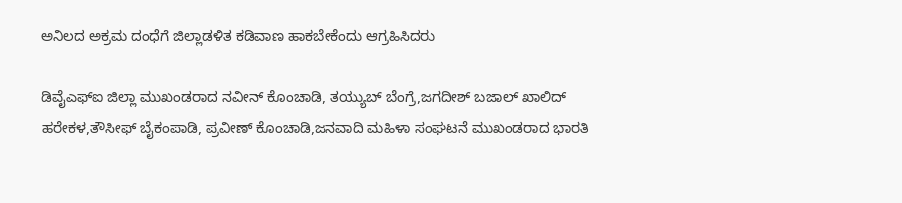ಅನಿಲದ ಅಕ್ರಮ ದಂಧೆಗೆ ಜಿಲ್ಲಾಡಳಿತ ಕಡಿವಾಣ ಹಾಕಬೇಕೆಂದು ಆಗ್ರಹಿಸಿದರು

ಡಿವೈಎಫ್ಐ ಜಿಲ್ಲಾ ಮುಖಂಡರಾದ ನವೀನ್ ಕೊಂಚಾಡಿ, ತಯ್ಯುಬ್ ಬೆಂಗ್ರೆ,ಜಗದೀಶ್ ಬಜಾಲ್ ಖಾಲಿದ್ ಹರೇಕಳ,ತೌಸೀಫ್ ಬೈಕಂಪಾಡಿ, ಪ್ರವೀಣ್ ಕೊಂಚಾಡಿ,ಜನವಾದಿ ಮಹಿಳಾ ಸಂಘಟನೆ ಮುಖಂಡರಾದ ಭಾರತಿ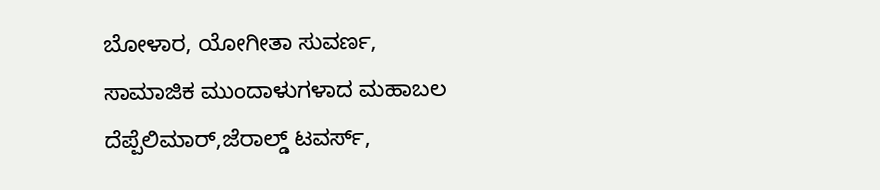ಬೋಳಾರ, ಯೋಗೀತಾ ಸುವರ್ಣ, ಸಾಮಾಜಿಕ ಮುಂದಾಳುಗಳಾದ ಮಹಾಬಲ ದೆಪ್ಪೆಲಿಮಾರ್,ಜೆರಾಲ್ಡ್ ಟವರ್ಸ್,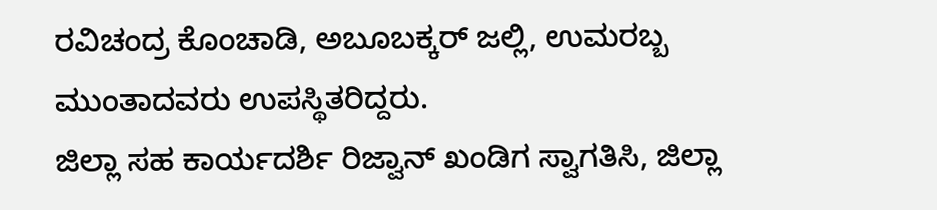ರವಿಚಂದ್ರ ಕೊಂಚಾಡಿ, ಅಬೂಬಕ್ಕರ್ ಜಲ್ಲಿ, ಉಮರಬ್ಬ ಮುಂತಾದವರು ಉಪಸ್ಥಿತರಿದ್ದರು.
ಜಿಲ್ಲಾ ಸಹ ಕಾರ್ಯದರ್ಶಿ ರಿಜ್ವಾನ್ ಖಂಡಿಗ ಸ್ವಾಗತಿಸಿ, ಜಿಲ್ಲಾ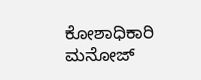ಕೋಶಾಧಿಕಾರಿ ಮನೋಜ್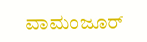ವಾಮಂಜೂರ್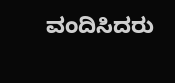ವಂದಿಸಿದರು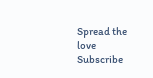Spread the love
Subscribe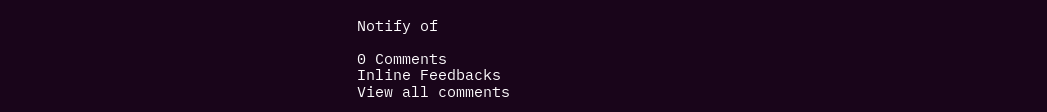Notify of

0 Comments
Inline Feedbacks
View all comments